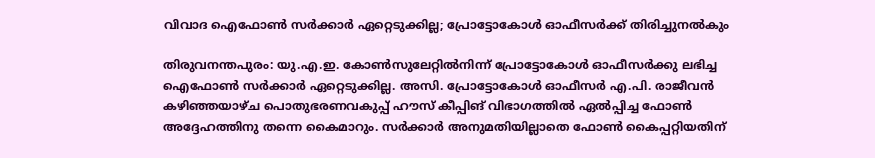വിവാദ ഐഫോൺ സർക്കാർ ഏറ്റെടുക്കില്ല; പ്രോട്ടോകോൾ ഓഫീസർക്ക് തിരിച്ചുനൽകും

തിരുവനന്തപുരം: യു.എ.ഇ. കോൺസുലേറ്റിൽനിന്ന്‌ പ്രോട്ടോകോൾ ഓഫീസർക്കു ലഭിച്ച ഐഫോൺ സർക്കാർ ഏറ്റെടുക്കില്ല. അസി. പ്രോട്ടോകോൾ ഓഫീസർ എ.പി. രാജീവൻ കഴിഞ്ഞയാഴ്ച പൊതുഭരണവകുപ്പ് ഹൗസ് കീപ്പിങ് വിഭാഗത്തിൽ ഏൽപ്പിച്ച ഫോൺ അദ്ദേഹത്തിനു തന്നെ കൈമാറും. സർക്കാർ അനുമതിയില്ലാതെ ഫോൺ കൈപ്പറ്റിയതിന്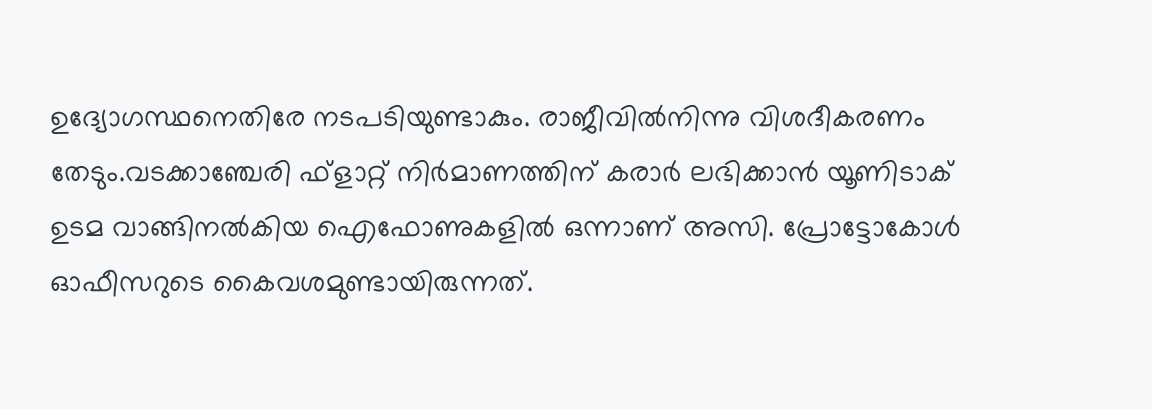ഉദ്യോഗസ്ഥനെതിരേ നടപടിയുണ്ടാകും. രാജീവിൽനിന്നു വിശദീകരണം തേടും.വടക്കാഞ്ചേരി ഫ്ളാറ്റ് നിർമാണത്തിന് കരാർ ലഭിക്കാൻ യൂണിടാക് ഉടമ വാങ്ങിനൽകിയ ഐഫോണുകളിൽ ഒന്നാണ് അസി. പ്രോട്ടോകോൾ ഓഫീസറുടെ കൈവശമുണ്ടായിരുന്നത്.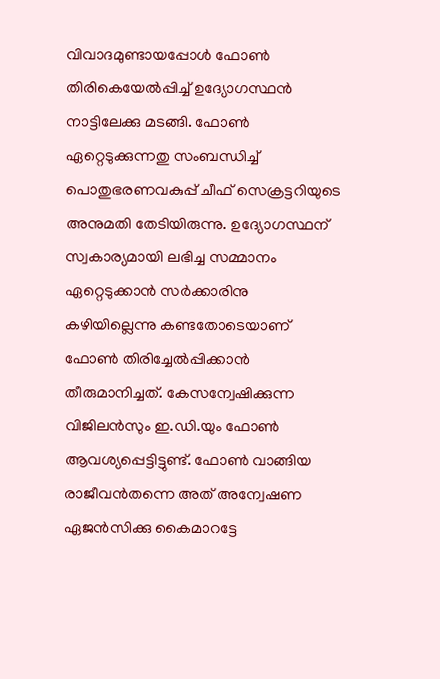വിവാദമുണ്ടായപ്പോൾ ഫോൺ തിരികെയേൽപ്പിച്ച് ഉദ്യോഗസ്ഥൻ നാട്ടിലേക്കു മടങ്ങി. ഫോൺ ഏറ്റെടുക്കുന്നതു സംബന്ധിച്ച് പൊതുഭരണവകുപ്പ് ചീഫ് സെക്രട്ടറിയുടെ അനുമതി തേടിയിരുന്നു. ഉദ്യോഗസ്ഥന് സ്വകാര്യമായി ലഭിച്ച സമ്മാനം ഏറ്റെടുക്കാൻ സർക്കാരിനു കഴിയില്ലെന്നു കണ്ടതോടെയാണ് ഫോൺ തിരിച്ചേൽപ്പിക്കാൻ തീരുമാനിച്ചത്. കേസന്വേഷിക്കുന്ന വിജിലൻസും ഇ.ഡി.യും ഫോൺ ആവശ്യപ്പെട്ടിട്ടുണ്ട്. ഫോൺ വാങ്ങിയ രാജീവൻതന്നെ അത് അന്വേഷണ ഏജൻസിക്കു കൈമാറട്ടേ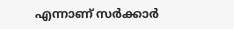എന്നാണ് സർക്കാർ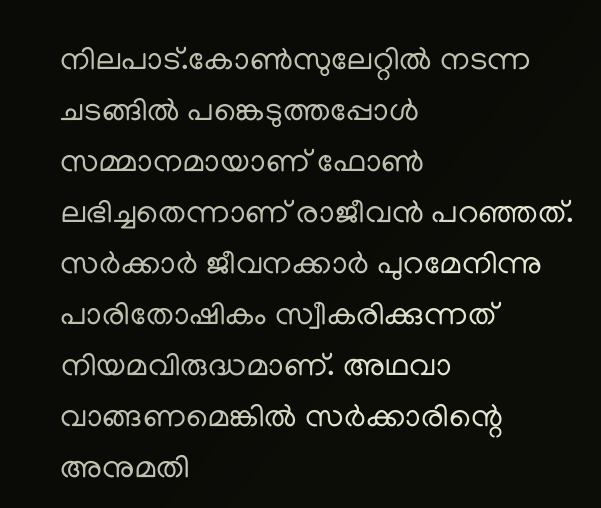നിലപാട്.കോൺസുലേറ്റിൽ നടന്ന ചടങ്ങിൽ പങ്കെടുത്തപ്പോൾ സമ്മാനമായാണ് ഫോൺ ലഭിച്ചതെന്നാണ് രാജീവൻ പറഞ്ഞത്. സർക്കാർ ജീവനക്കാർ പുറമേനിന്നു പാരിതോഷികം സ്വീകരിക്കുന്നത് നിയമവിരുദ്ധമാണ്. അഥവാ വാങ്ങണമെങ്കിൽ സർക്കാരിന്റെ അനുമതി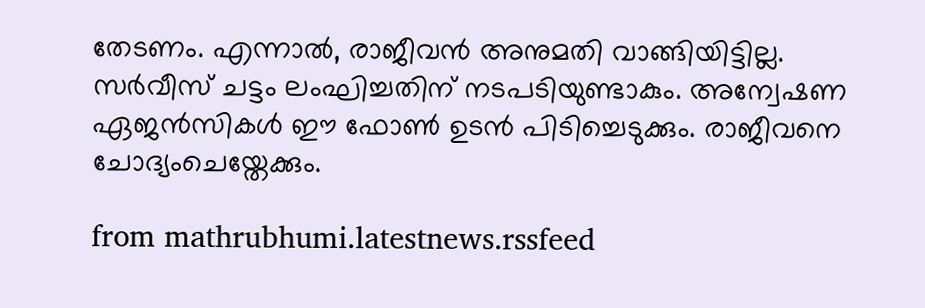തേടണം. എന്നാൽ, രാജീവൻ അനുമതി വാങ്ങിയിട്ടില്ല. സർവീസ് ചട്ടം ലംഘിച്ചതിന് നടപടിയുണ്ടാകും. അന്വേഷണ ഏജൻസികൾ ഈ ഫോൺ ഉടൻ പിടിച്ചെടുക്കും. രാജീവനെ ചോദ്യംചെയ്തേക്കും.

from mathrubhumi.latestnews.rssfeed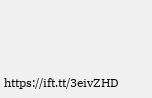https://ift.tt/3eivZHD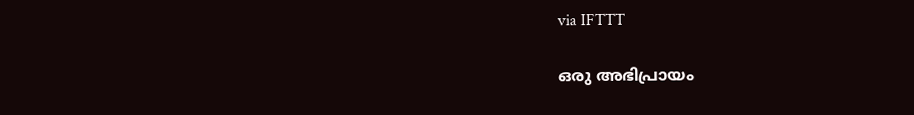via IFTTT

ഒരു അഭിപ്രായം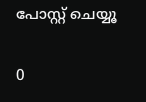പോസ്റ്റ് ചെയ്യൂ

0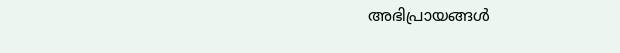അഭിപ്രായങ്ങള്‍